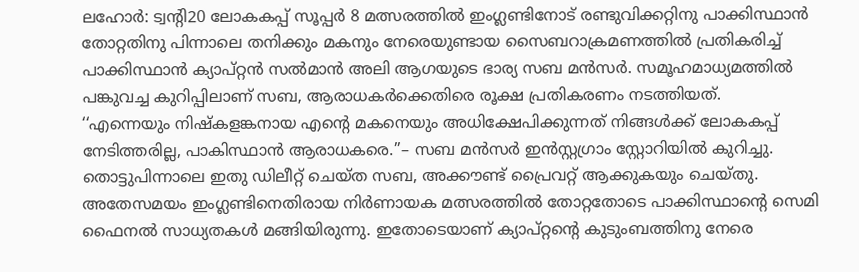ലഹോർ: ട്വന്റി20 ലോകകപ്പ് സൂപ്പർ 8 മത്സരത്തിൽ ഇംഗ്ലണ്ടിനോട് രണ്ടുവിക്കറ്റിനു പാക്കിസ്ഥാൻ തോറ്റതിനു പിന്നാലെ തനിക്കും മകനും നേരെയുണ്ടായ സൈബറാക്രമണത്തിൽ പ്രതികരിച്ച് പാക്കിസ്ഥാൻ ക്യാപ്റ്റൻ സൽമാൻ അലി ആഗയുടെ ഭാര്യ സബ മൻസർ. സമൂഹമാധ്യമത്തിൽ പങ്കുവച്ച കുറിപ്പിലാണ് സബ, ആരാധകർക്കെതിരെ രൂക്ഷ പ്രതികരണം നടത്തിയത്.
‘‘എന്നെയും നിഷ്കളങ്കനായ എന്റെ മകനെയും അധിക്ഷേപിക്കുന്നത് നിങ്ങൾക്ക് ലോകകപ്പ് നേടിത്തരില്ല, പാകിസ്ഥാൻ ആരാധകരെ.’’– സബ മൻസർ ഇൻസ്റ്റഗ്രാം സ്റ്റോറിയിൽ കുറിച്ചു. തൊട്ടുപിന്നാലെ ഇതു ഡിലീറ്റ് ചെയ്ത സബ, അക്കൗണ്ട് പ്രൈവറ്റ് ആക്കുകയും ചെയ്തു.
അതേസമയം ഇംഗ്ലണ്ടിനെതിരായ നിർണായക മത്സരത്തിൽ തോറ്റതോടെ പാക്കിസ്ഥാന്റെ സെമി ഫൈനൽ സാധ്യതകൾ മങ്ങിയിരുന്നു. ഇതോടെയാണ് ക്യാപ്റ്റന്റെ കുടുംബത്തിനു നേരെ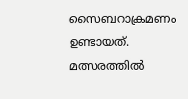സൈബറാക്രമണം ഉണ്ടായത്. മത്സരത്തിൽ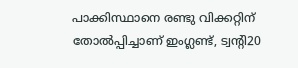പാക്കിസ്ഥാനെ രണ്ടു വിക്കറ്റിന് തോൽപ്പിച്ചാണ് ഇംഗ്ലണ്ട്, ട്വന്റി20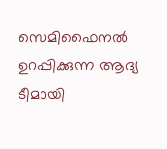സെമിഫൈനൽ ഉറപ്പിക്കുന്ന ആദ്യ ടീമായി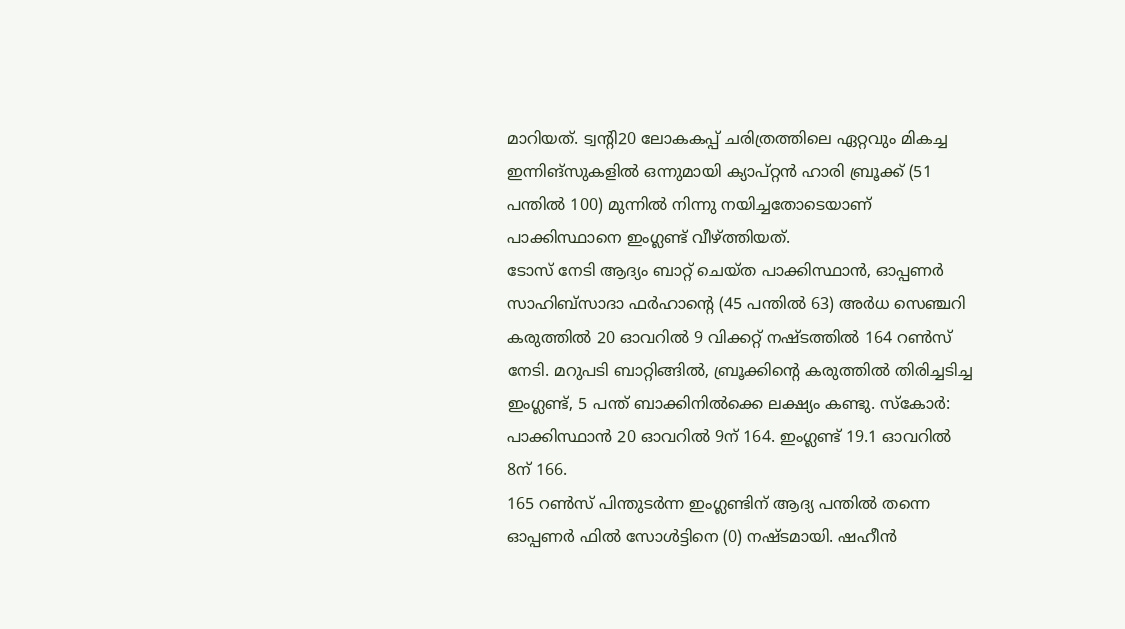മാറിയത്. ട്വന്റി20 ലോകകപ്പ് ചരിത്രത്തിലെ ഏറ്റവും മികച്ച ഇന്നിങ്സുകളിൽ ഒന്നുമായി ക്യാപ്റ്റൻ ഹാരി ബ്രൂക്ക് (51 പന്തിൽ 100) മുന്നിൽ നിന്നു നയിച്ചതോടെയാണ് പാക്കിസ്ഥാനെ ഇംഗ്ലണ്ട് വീഴ്ത്തിയത്.
ടോസ് നേടി ആദ്യം ബാറ്റ് ചെയ്ത പാക്കിസ്ഥാൻ, ഓപ്പണർ സാഹിബ്സാദാ ഫർഹാന്റെ (45 പന്തിൽ 63) അർധ സെഞ്ചറി കരുത്തിൽ 20 ഓവറിൽ 9 വിക്കറ്റ് നഷ്ടത്തിൽ 164 റൺസ് നേടി. മറുപടി ബാറ്റിങ്ങിൽ, ബ്രൂക്കിന്റെ കരുത്തിൽ തിരിച്ചടിച്ച ഇംഗ്ലണ്ട്, 5 പന്ത് ബാക്കിനിൽക്കെ ലക്ഷ്യം കണ്ടു. സ്കോർ: പാക്കിസ്ഥാൻ 20 ഓവറിൽ 9ന് 164. ഇംഗ്ലണ്ട് 19.1 ഓവറിൽ 8ന് 166.
165 റൺസ് പിന്തുടർന്ന ഇംഗ്ലണ്ടിന് ആദ്യ പന്തിൽ തന്നെ ഓപ്പണർ ഫിൽ സോൾട്ടിനെ (0) നഷ്ടമായി. ഷഹീൻ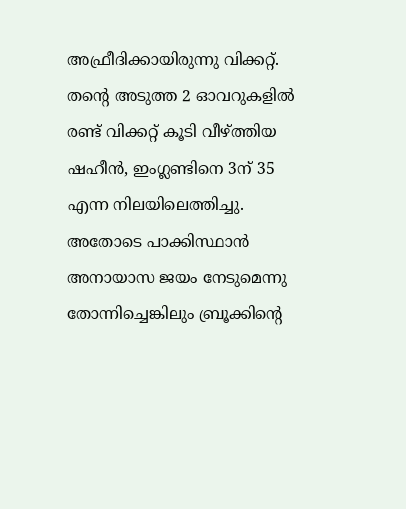അഫ്രീദിക്കായിരുന്നു വിക്കറ്റ്. തന്റെ അടുത്ത 2 ഓവറുകളിൽ രണ്ട് വിക്കറ്റ് കൂടി വീഴ്ത്തിയ ഷഹീൻ, ഇംഗ്ലണ്ടിനെ 3ന് 35 എന്ന നിലയിലെത്തിച്ചു. അതോടെ പാക്കിസ്ഥാൻ അനായാസ ജയം നേടുമെന്നു തോന്നിച്ചെങ്കിലും ബ്രൂക്കിന്റെ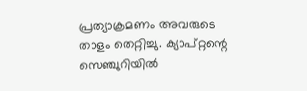പ്രത്യാക്രമണം അവരുടെ താളം തെറ്റിച്ചു. ക്യാപ്റ്റന്റെ സെഞ്ചുറിയിൽ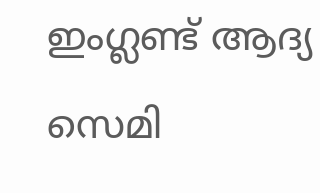ഇംഗ്ലണ്ട് ആദ്യ സെമി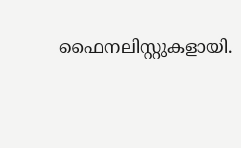ഫൈനലിസ്റ്റുകളായി.